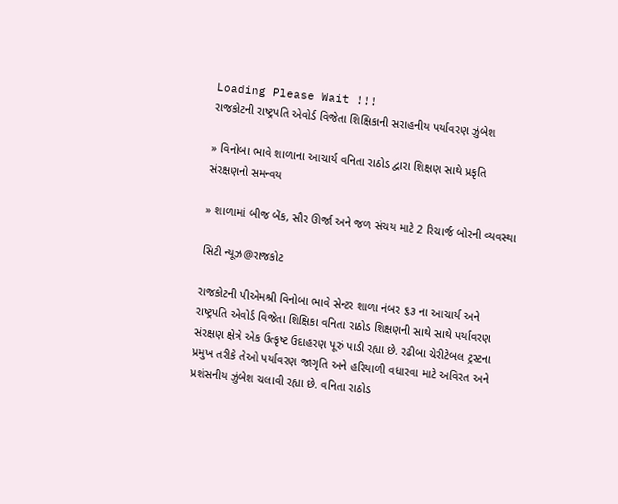Loading Please Wait !!!
રાજકોટની રાષ્ટ્રપતિ એવોર્ડ વિજેતા શિક્ષિકાની સરાહનીય પર્યાવરણ ઝુંબેશ

» વિનોબા ભાવે શાળાના આચાર્ય વનિતા રાઠોડ દ્વારા શિક્ષણ સાથે પ્રકૃતિ સંરક્ષણનો સમન્વય

» શાળામાં બીજ બેંક, સૌર ઊર્જા અને જળ સંચય માટે 2 રિચાર્જ બોરની વ્યવસ્થા

સિટી ન્યૂઝ@રાજકોટ

રાજકોટની પીએમશ્રી વિનોબા ભાવે સેન્ટર શાળા નંબર ૬૩ ના આચાર્ય અને રાષ્ટ્રપતિ એવોર્ડ વિજેતા શિક્ષિકા વનિતા રાઠોડ શિક્ષણની સાથે સાથે પર્યાવરણ સંરક્ષણ ક્ષેત્રે એક ઉત્કૃષ્ટ ઉદાહરણ પૂરું પાડી રહ્યા છે. રઢીબા ચેરીટેબલ ટ્રસ્ટના પ્રમુખ તરીકે તેઓ પર્યાવરણ જાગૃતિ અને હરિયાળી વધારવા માટે અવિરત અને પ્રશંસનીય ઝુંબેશ ચલાવી રહ્યા છે. વનિતા રાઠોડ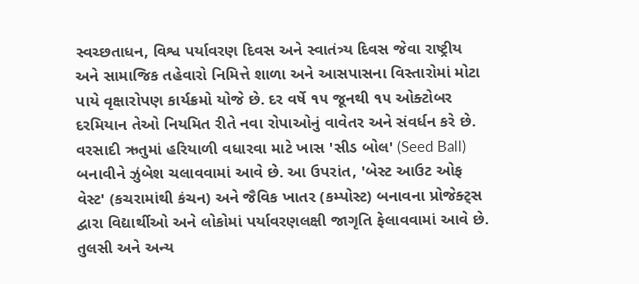સ્વચ્છતાધન, વિશ્વ પર્યાવરણ દિવસ અને સ્વાતંત્ર્ય દિવસ જેવા રાષ્ટ્રીય અને સામાજિક તહેવારો નિમિત્તે શાળા અને આસપાસના વિસ્તારોમાં મોટા પાયે વૃક્ષારોપણ કાર્યક્રમો યોજે છે. દર વર્ષે ૧૫ જૂનથી ૧૫ ઓક્ટોબર દરમિયાન તેઓ નિયમિત રીતે નવા રોપાઓનું વાવેતર અને સંવર્ધન કરે છે. વરસાદી ઋતુમાં હરિયાળી વધારવા માટે ખાસ 'સીડ બોલ' (Seed Ball) બનાવીને ઝુંબેશ ચલાવવામાં આવે છે. આ ઉપરાંત, 'બેસ્ટ આઉટ ઓફ વેસ્ટ' (કચરામાંથી કંચન) અને જૈવિક ખાતર (કમ્પોસ્ટ) બનાવના પ્રોજેક્ટ્સ દ્વારા વિદ્યાર્થીઓ અને લોકોમાં પર્યાવરણલક્ષી જાગૃતિ ફેલાવવામાં આવે છે. તુલસી અને અન્ય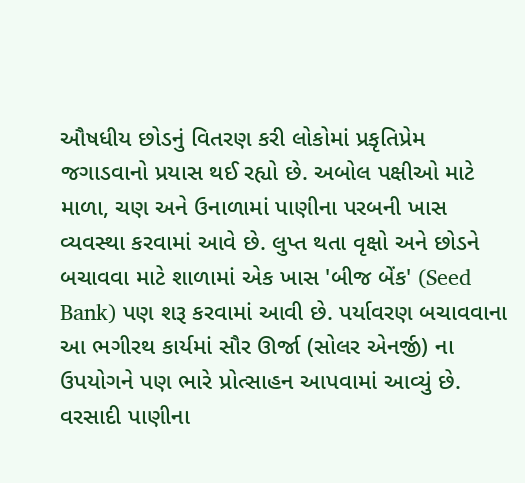ઔષધીય છોડનું વિતરણ કરી લોકોમાં પ્રકૃતિપ્રેમ જગાડવાનો પ્રયાસ થઈ રહ્યો છે. અબોલ પક્ષીઓ માટે માળા, ચણ અને ઉનાળામાં પાણીના પરબની ખાસ વ્યવસ્થા કરવામાં આવે છે. લુપ્ત થતા વૃક્ષો અને છોડને બચાવવા માટે શાળામાં એક ખાસ 'બીજ બેંક' (Seed Bank) પણ શરૂ કરવામાં આવી છે. પર્યાવરણ બચાવવાના આ ભગીરથ કાર્યમાં સૌર ઊર્જા (સોલર એનર્જી) ના ઉપયોગને પણ ભારે પ્રોત્સાહન આપવામાં આવ્યું છે. વરસાદી પાણીના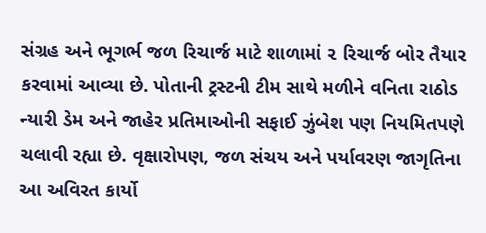સંગ્રહ અને ભૂગર્ભ જળ રિચાર્જ માટે શાળામાં ૨ રિચાર્જ બોર તૈયાર કરવામાં આવ્યા છે. પોતાની ટ્રસ્ટની ટીમ સાથે મળીને વનિતા રાઠોડ ન્યારી ડેમ અને જાહેર પ્રતિમાઓની સફાઈ ઝુંબેશ પણ નિયમિતપણે ચલાવી રહ્યા છે. વૃક્ષારોપણ, જળ સંચય અને પર્યાવરણ જાગૃતિના આ અવિરત કાર્યો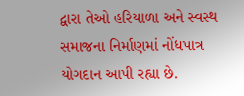દ્વારા તેઓ હરિયાળા અને સ્વસ્થ સમાજના નિર્માણમાં નોંધપાત્ર યોગદાન આપી રહ્યા છે.